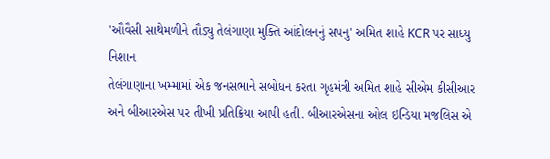'ઔવૈસી સાથેમળીને તૌડ્યુ તેલંગાણા મુક્તિ આંદોલનનું સપનુ' અમિત શાહે KCR પર સાધ્યુ નિશાન
તેલંગાણાના ખમ્મામાં એક જનસભાને સબોધન કરતા ગૃહમંત્રી અમિત શાહે સીએમ કીસીઆર અને બીઆરએસ પર તીખી પ્રતિક્રિયા આપી હતી. બીઆરએસના ઓલ ઇન્ડિયા મજલિસ એ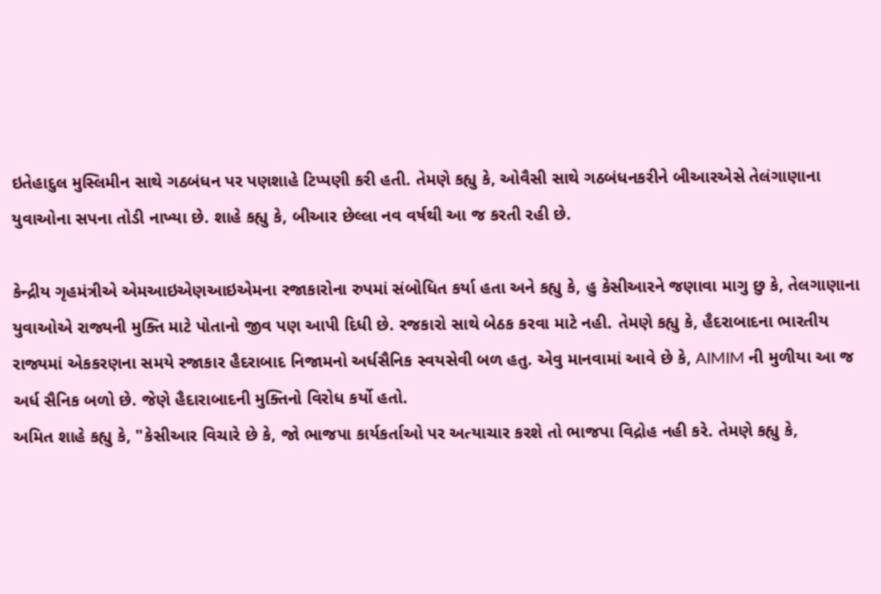ઇતેહાદુલ મુસ્લિમીન સાથે ગઠબંધન પર પણશાહે ટિપ્પણી કરી હતી. તેમણે કહ્યુ કે, ઓવૈસી સાથે ગઠબંધનકરીને બીઆરએસે તેલંગાણાના યુવાઓના સપના તોડી નાખ્યા છે. શાહે કહ્યુ કે, બીઆર છેલ્લા નવ વર્ષથી આ જ કરતી રહી છે.

કેન્દ્રીય ગૃહમંત્રીએ એમઆઇએણઆઇએમના રજાકારોના રુપમાં સંબોધિત કર્યા હતા અને કહ્યુ કે, હુ કેસીઆરને જણાવા માગુ છુ કે, તેલગાણાના યુવાઓએ રાજ્યની મુક્તિ માટે પોતાનો જીવ પણ આપી દિધી છે. રજકારો સાથે બેઠક કરવા માટે નહી. તેમણે કહ્યુ કે, હૈદરાબાદના ભારતીય રાજ્યમાં એકકરણના સમયે રજાકાર હૈદરાબાદ નિજામનો અર્ધસૈનિક સ્વયસેવી બળ હતુ. એવુ માનવામાં આવે છે કે, AIMIM ની મુળીયા આ જ અર્ધ સૈનિક બળો છે. જેણે હૈદારાબાદની મુક્તિનો વિરોધ કર્યો હતો.
અમિત શાહે કહ્યુ કે, "કેસીઆર વિચારે છે કે, જો ભાજપા કાર્યકર્તાઓ પર અત્યાચાર કરશે તો ભાજપા વિદ્રોહ નહી કરે. તેમણે કહ્યુ કે,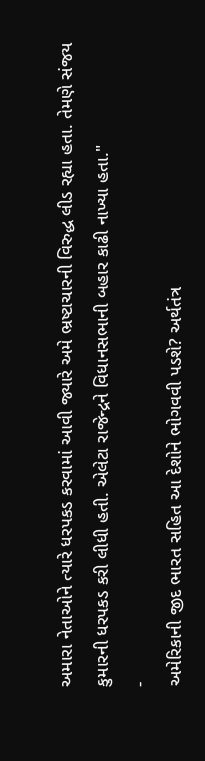અમારા નેતાઓને ત્યારે ધરપકડ કરવામાં આવી જ્યારે અમે ભ્રષ્ટાચારની વિરુદ્ધ લીડ રહ્યા હતા. તેમણે સંજય કુમારની ધરપકડ કરી લીધી હતી. એલેટા રાજેન્દ્રને વિધાનસભાની બહાર કાઢી નાખ્યા હતા."
-
અમેરિકાની જીદ ભારત સહિત આ દેશોને ભોગવવી પડશે? અર્થતંત્ર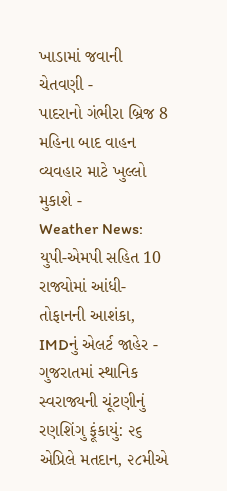ખાડામાં જવાની ચેતવણી -
પાદરાનો ગંભીરા બ્રિજ 8 મહિના બાદ વાહન વ્યવહાર માટે ખુલ્લો મુકાશે -
Weather News: યુપી-એમપી સહિત 10 રાજ્યોમાં આંધી-તોફાનની આશંકા, IMDનું એલર્ટ જાહેર -
ગુજરાતમાં સ્થાનિક સ્વરાજ્યની ચૂંટણીનું રણશિંગુ ફૂંકાયું: ૨૬ એપ્રિલે મતદાન, ૨૮મીએ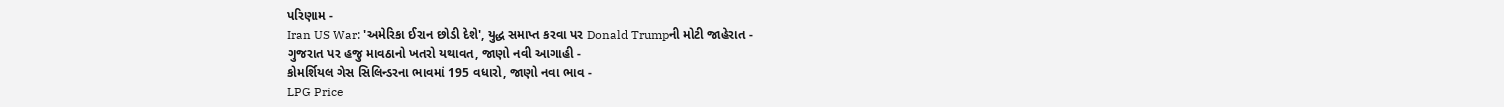પરિણામ -
Iran US War: 'અમેરિકા ઈરાન છોડી દેશે', યુદ્ધ સમાપ્ત કરવા પર Donald Trumpની મોટી જાહેરાત -
ગુજરાત પર હજુ માવઠાનો ખતરો યથાવત, જાણો નવી આગાહી -
કોમર્શિયલ ગેસ સિલિન્ડરના ભાવમાં 195 વધારો, જાણો નવા ભાવ -
LPG Price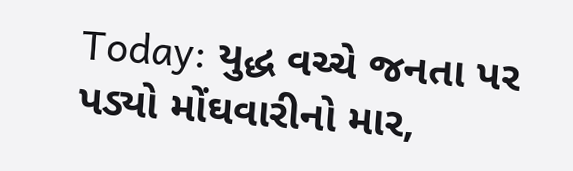Today: યુદ્ધ વચ્ચે જનતા પર પડ્યો મોંઘવારીનો માર,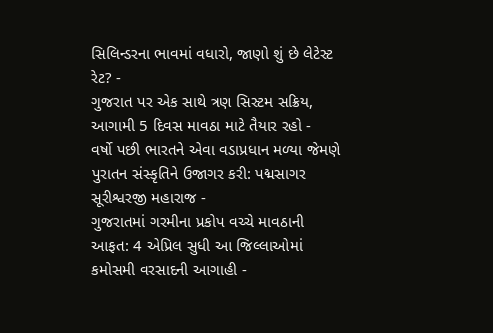સિલિન્ડરના ભાવમાં વધારો, જાણો શું છે લેટેસ્ટ રેટ? -
ગુજરાત પર એક સાથે ત્રણ સિસ્ટમ સક્રિય, આગામી 5 દિવસ માવઠા માટે તૈયાર રહો -
વર્ષો પછી ભારતને એવા વડાપ્રધાન મળ્યા જેમણે પુરાતન સંસ્કૃતિને ઉજાગર કરી: પદ્મસાગર સૂરીશ્વરજી મહારાજ -
ગુજરાતમાં ગરમીના પ્રકોપ વચ્ચે માવઠાની આફત: 4 એપ્રિલ સુધી આ જિલ્લાઓમાં કમોસમી વરસાદની આગાહી -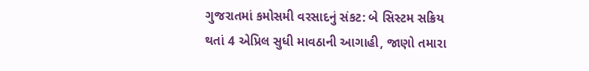ગુજરાતમાં કમોસમી વરસાદનું સંકટ: બે સિસ્ટમ સક્રિય થતાં 4 એપ્રિલ સુધી માવઠાની આગાહી, જાણો તમારા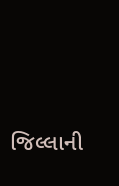જિલ્લાની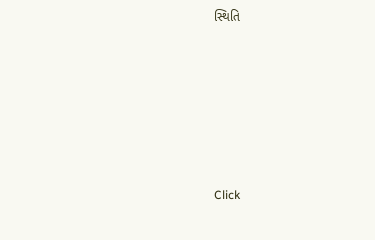સ્થિતિ










Click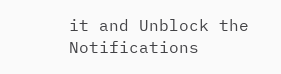it and Unblock the Notifications